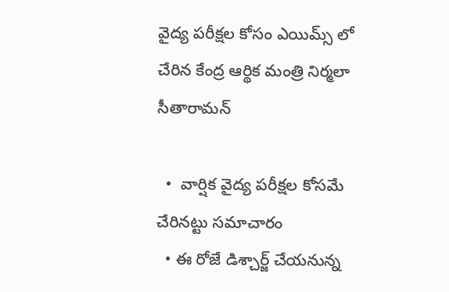వైద్య పరీక్షల కోసం ఎయిమ్స్ లో చేరిన కేంద్ర ఆర్థిక మంత్రి నిర్మలా సీతారామన్

  •  వార్షిక వైద్య పరీక్షల కోసమే చేరినట్టు సమాచారం
  • ఈ రోజే డిశ్చార్జ్ చేయనున్న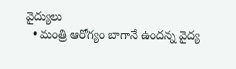వైద్యులు
  • మంత్రి ఆరోగ్యం బాగానే ఉందన్న వైద్య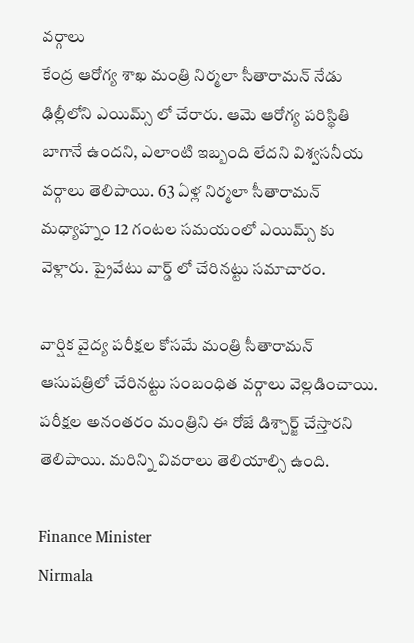వర్గాలు
కేంద్ర ఆరోగ్య శాఖ మంత్రి నిర్మలా సీతారామన్ నేడు ఢిల్లీలోని ఎయిమ్స్ లో చేరారు. ఆమె ఆరోగ్య పరిస్థితి బాగానే ఉందని, ఎలాంటి ఇబ్బంది లేదని విశ్వసనీయ వర్గాలు తెలిపాయి. 63 ఏళ్ల నిర్మలా సీతారామన్ మధ్యాహ్నం 12 గంటల సమయంలో ఎయిమ్స్ కు వెళ్లారు. ప్రైవేటు వార్డ్ లో చేరినట్టు సమాచారం.

వార్షిక వైద్య పరీక్షల కోసమే మంత్రి సీతారామన్ ఆసుపత్రిలో చేరినట్టు సంబంధిత వర్గాలు వెల్లడించాయి. పరీక్షల అనంతరం మంత్రిని ఈ రోజే డిశ్చార్జ్ చేస్తారని తెలిపాయి. మరిన్ని వివరాలు తెలియాల్సి ఉంది.

Finance Minister
Nirmala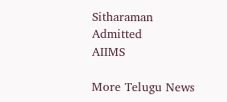Sitharaman
Admitted
AIIMS

More Telugu News